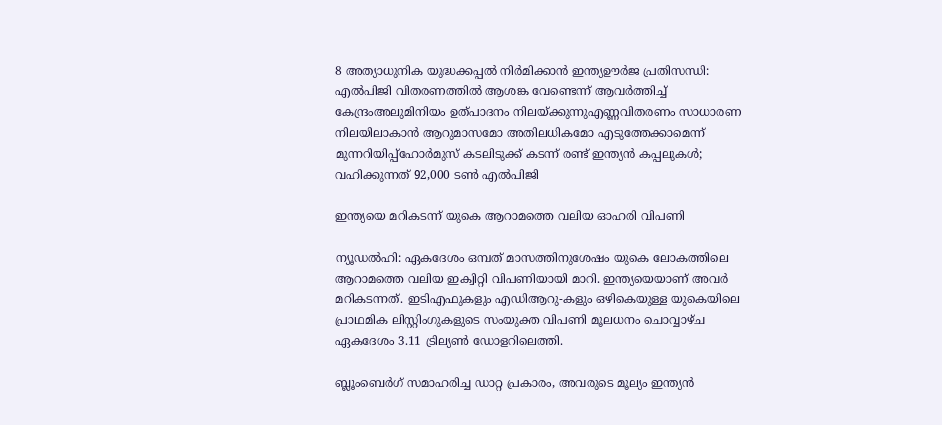8 അത്യാധുനിക യുദ്ധക്കപ്പൽ നിർമിക്കാൻ ഇന്ത്യഊർജ പ്രതിസന്ധി: എൽപിജി വിതരണത്തിൽ ആശങ്ക വേണ്ടെന്ന് ആവർത്തിച്ച് കേന്ദ്രംഅലുമിനിയം ഉത്പാദനം നിലയ്ക്കുന്നുഎണ്ണവിതരണം സാധാരണ നിലയിലാകാൻ ആറുമാസമോ അതിലധികമോ എടുത്തേക്കാമെന്ന് മുന്നറിയിപ്പ്ഹോർമുസ് കടലിടുക്ക് കടന്ന് രണ്ട് ഇന്ത്യൻ കപ്പലുകൾ; വഹിക്കുന്നത് 92,000 ടൺ എൽപിജി

ഇന്ത്യയെ മറികടന്ന് യുകെ ആറാമത്തെ വലിയ ഓഹരി വിപണി

ന്യൂഡല്‍ഹി: ഏകദേശം ഒമ്പത് മാസത്തിനുശേഷം യുകെ ലോകത്തിലെ ആറാമത്തെ വലിയ ഇക്വിറ്റി വിപണിയായി മാറി. ഇന്ത്യയെയാണ് അവര്‍ മറികടന്നത്. ഇടിഎഫുകളും എഡിആറു-കളും ഒഴികെയുള്ള യുകെയിലെ പ്രാഥമിക ലിസ്റ്റിംഗുകളുടെ സംയുക്ത വിപണി മൂലധനം ചൊവ്വാഴ്ച ഏകദേശം 3.11 ട്രില്യണ്‍ ഡോളറിലെത്തി.

ബ്ലൂംബെര്‍ഗ് സമാഹരിച്ച ഡാറ്റ പ്രകാരം, അവരുടെ മൂല്യം ഇന്ത്യന്‍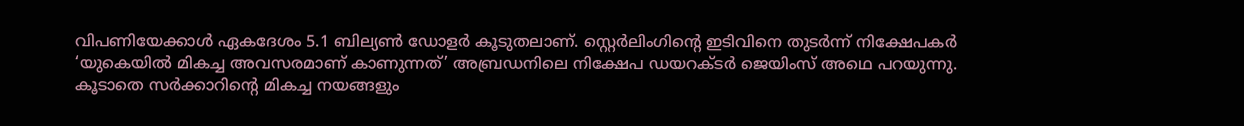വിപണിയേക്കാള്‍ ഏകദേശം 5.1 ബില്യണ്‍ ഡോളര്‍ കൂടുതലാണ്. സ്റ്റെര്‍ലിംഗിന്റെ ഇടിവിനെ തുടര്‍ന്ന് നിക്ഷേപകര്‍ ‘യുകെയില്‍ മികച്ച അവസരമാണ് കാണുന്നത്’ അബ്രഡനിലെ നിക്ഷേപ ഡയറക്ടര്‍ ജെയിംസ് അഥെ പറയുന്നു. കൂടാതെ സര്‍ക്കാറിന്റെ മികച്ച നയങ്ങളും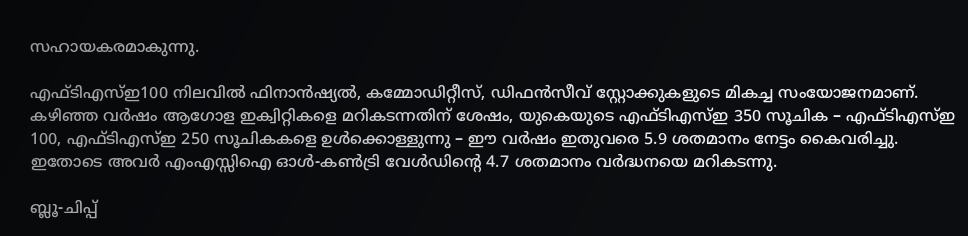സഹായകരമാകുന്നു.

എഫ്ടിഎസ്ഇ100 നിലവില്‍ ഫിനാന്‍ഷ്യല്‍, കമ്മോഡിറ്റീസ്, ഡിഫന്‍സീവ് സ്റ്റോക്കുകളുടെ മികച്ച സംയോജനമാണ്. കഴിഞ്ഞ വര്‍ഷം ആഗോള ഇക്വിറ്റികളെ മറികടന്നതിന് ശേഷം, യുകെയുടെ എഫ്ടിഎസ്ഇ 350 സൂചിക – എഫ്ടിഎസ്ഇ 100, എഫ്ടിഎസ്ഇ 250 സൂചികകളെ ഉള്‍ക്കൊള്ളുന്നു – ഈ വര്‍ഷം ഇതുവരെ 5.9 ശതമാനം നേട്ടം കൈവരിച്ചു. ഇതോടെ അവര്‍ എംഎസ്സിഐ ഓള്‍-കണ്‍ട്രി വേള്‍ഡിന്റെ 4.7 ശതമാനം വര്‍ദ്ധനയെ മറികടന്നു.

ബ്ലൂ-ചിപ്പ്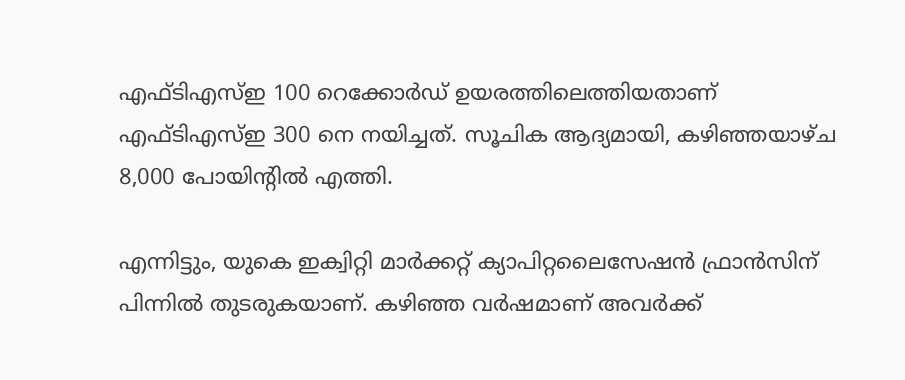എഫ്ടിഎസ്ഇ 100 റെക്കോര്‍ഡ് ഉയരത്തിലെത്തിയതാണ് എഫ്ടിഎസ്ഇ 300 നെ നയിച്ചത്. സൂചിക ആദ്യമായി, കഴിഞ്ഞയാഴ്ച 8,000 പോയിന്റില്‍ എത്തി.

എന്നിട്ടും, യുകെ ഇക്വിറ്റി മാര്‍ക്കറ്റ് ക്യാപിറ്റലൈസേഷന്‍ ഫ്രാന്‍സിന് പിന്നില്‍ തുടരുകയാണ്. കഴിഞ്ഞ വര്‍ഷമാണ് അവര്‍ക്ക്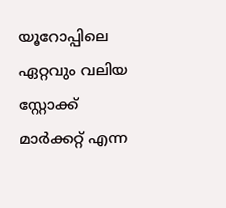യൂറോപ്പിലെ ഏറ്റവും വലിയ സ്റ്റോക്ക് മാര്‍ക്കറ്റ് എന്ന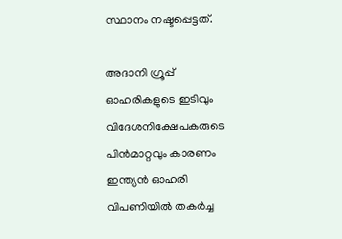സ്ഥാനം നഷ്ടപ്പെട്ടത്.

അദാനി ഗ്രൂപ്പ് ഓഹരികളുടെ ഇടിവും വിദേശനിക്ഷേപകരുടെ പിന്‍മാറ്റവും കാരണം ഇന്ത്യന്‍ ഓഹരി വിപണിയില്‍ തകര്‍ച്ച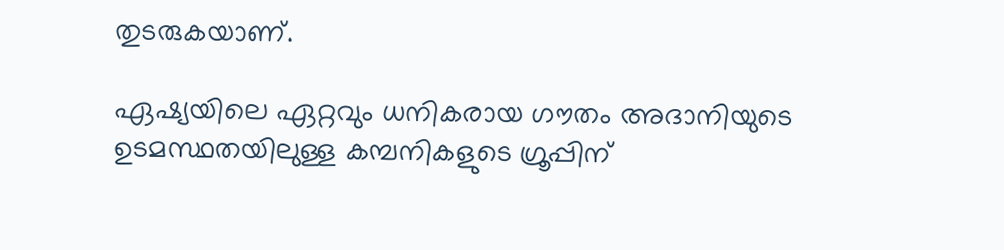തുടരുകയാണ്.

ഏഷ്യയിലെ ഏറ്റവും ധനികരായ ഗൗതം അദാനിയുടെ ഉടമസ്ഥതയിലുള്ള കമ്പനികളുടെ ഗ്രൂപ്പിന്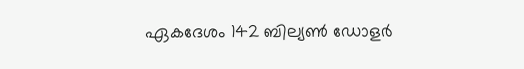ഏകദേശം 142 ബില്യണ്‍ ഡോളര്‍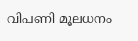വിപണി മൂലധനം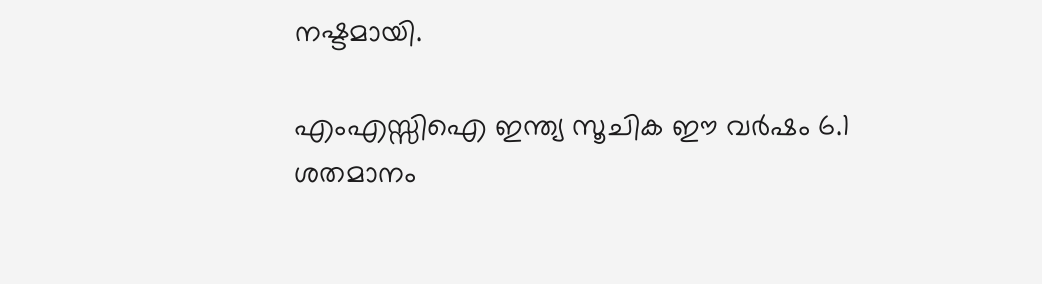നഷ്ടമായി.

എംഎസ്സിഐ ഇന്ത്യ സൂചിക ഈ വര്‍ഷം 6.1 ശതമാനം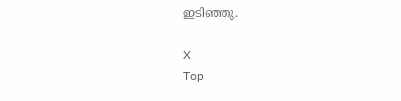ഇടിഞ്ഞു.

X
Top